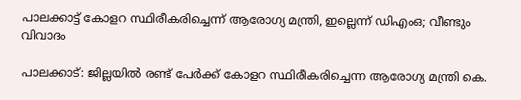പാലക്കാട്ട് കോളറ സ്ഥിരീകരിച്ചെന്ന് ആരോഗ്യ മന്ത്രി, ഇല്ലെന്ന് ഡിഎംഒ; വീണ്ടും വിവാദം

പാലക്കാട്: ജില്ലയില്‍ രണ്ട് പേര്‍ക്ക് കോളറ സ്ഥിരീകരിച്ചെന്ന ആരോഗ്യ മന്ത്രി കെ.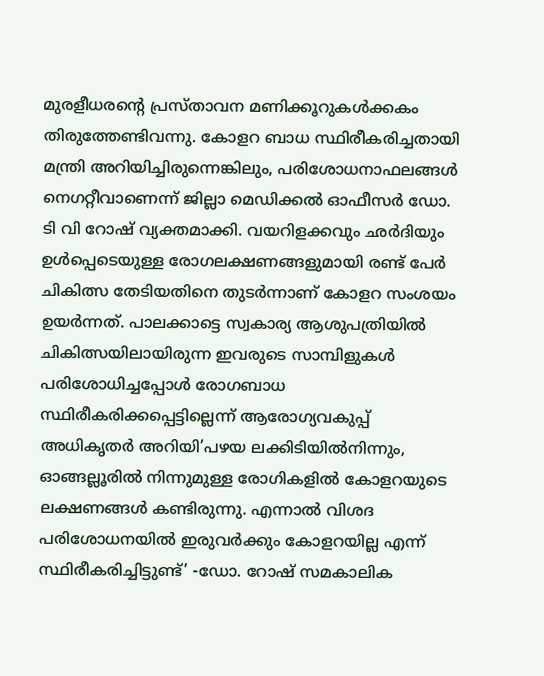മുരളീധരന്റെ പ്രസ്താവന മണിക്കൂറുകള്‍ക്കകം തിരുത്തേണ്ടിവന്നു. കോളറ ബാധ സ്ഥിരീകരിച്ചതായി മന്ത്രി അറിയിച്ചിരുന്നെങ്കിലും, പരിശോധനാഫലങ്ങള്‍ നെഗറ്റീവാണെന്ന് ജില്ലാ മെഡിക്കല്‍ ഓഫീസര്‍ ഡോ. ടി വി റോഷ് വ്യക്തമാക്കി. വയറിളക്കവും ഛര്‍ദിയും ഉള്‍പ്പെടെയുള്ള രോഗലക്ഷണങ്ങളുമായി രണ്ട് പേര്‍ ചികിത്സ തേടിയതിനെ തുടര്‍ന്നാണ് കോളറ സംശയം ഉയര്‍ന്നത്. പാലക്കാട്ടെ സ്വകാര്യ ആശുപത്രിയില്‍ ചികിത്സയിലായിരുന്ന ഇവരുടെ സാമ്പിളുകള്‍ പരിശോധിച്ചപ്പോള്‍ രോഗബാധ സ്ഥിരീകരിക്കപ്പെട്ടില്ലെന്ന് ആരോഗ്യവകുപ്പ് അധികൃതര്‍ അറിയി’പഴയ ലക്കിടിയില്‍നിന്നും, ഓങ്ങല്ലൂരില്‍ നിന്നുമുള്ള രോഗികളില്‍ കോളറയുടെ ലക്ഷണങ്ങള്‍ കണ്ടിരുന്നു. എന്നാല്‍ വിശദ പരിശോധനയില്‍ ഇരുവര്‍ക്കും കോളറയില്ല എന്ന് സ്ഥിരീകരിച്ചിട്ടുണ്ട്’ -ഡോ. റോഷ് സമകാലിക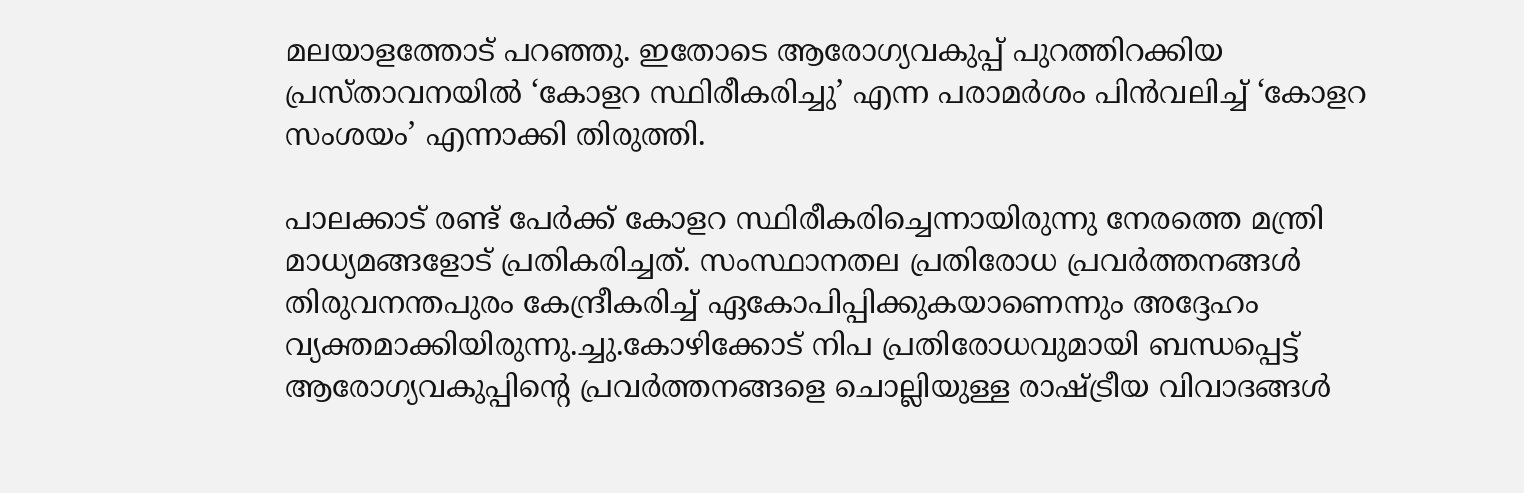മലയാളത്തോട് പറഞ്ഞു. ഇതോടെ ആരോഗ്യവകുപ്പ് പുറത്തിറക്കിയ പ്രസ്താവനയില്‍ ‘കോളറ സ്ഥിരീകരിച്ചു’ എന്ന പരാമര്‍ശം പിന്‍വലിച്ച് ‘കോളറ സംശയം’ എന്നാക്കി തിരുത്തി.

പാലക്കാട് രണ്ട് പേര്‍ക്ക് കോളറ സ്ഥിരീകരിച്ചെന്നായിരുന്നു നേരത്തെ മന്ത്രി മാധ്യമങ്ങളോട് പ്രതികരിച്ചത്. സംസ്ഥാനതല പ്രതിരോധ പ്രവര്‍ത്തനങ്ങള്‍ തിരുവനന്തപുരം കേന്ദ്രീകരിച്ച് ഏകോപിപ്പിക്കുകയാണെന്നും അദ്ദേഹം വ്യക്തമാക്കിയിരുന്നു.ച്ചു.കോഴിക്കോട് നിപ പ്രതിരോധവുമായി ബന്ധപ്പെട്ട് ആരോഗ്യവകുപ്പിന്റെ പ്രവര്‍ത്തനങ്ങളെ ചൊല്ലിയുള്ള രാഷ്ട്രീയ വിവാദങ്ങള്‍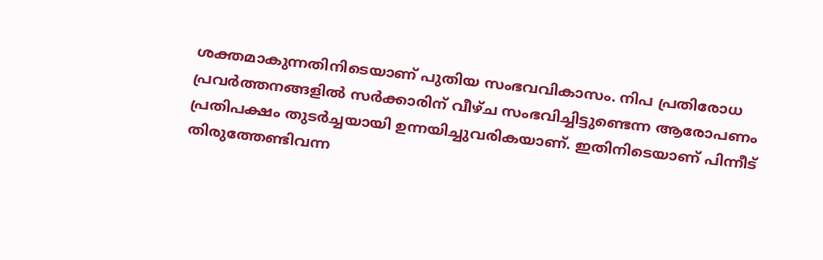ശക്തമാകുന്നതിനിടെയാണ് പുതിയ സംഭവവികാസം. നിപ പ്രതിരോധ പ്രവര്‍ത്തനങ്ങളില്‍ സര്‍ക്കാരിന് വീഴ്ച സംഭവിച്ചിട്ടുണ്ടെന്ന ആരോപണം പ്രതിപക്ഷം തുടര്‍ച്ചയായി ഉന്നയിച്ചുവരികയാണ്. ഇതിനിടെയാണ് പിന്നീട് തിരുത്തേണ്ടിവന്ന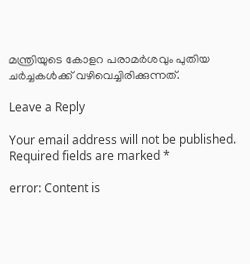മന്ത്രിയുടെ കോളറ പരാമര്‍ശവും പുതിയ ചര്‍ച്ചകള്‍ക്ക് വഴിവെച്ചിരിക്കുന്നത്.

Leave a Reply

Your email address will not be published. Required fields are marked *

error: Content is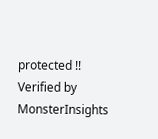protected !!
Verified by MonsterInsights